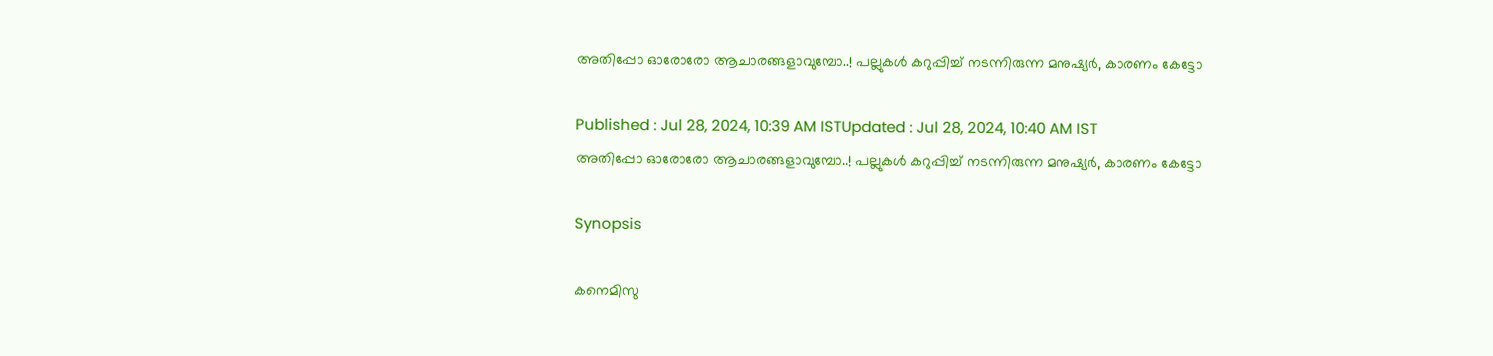അതിപ്പോ ഓരോരോ ആചാരങ്ങളാവുമ്പോ..! പല്ലുകൾ കറുപ്പിച്ച് നടന്നിരുന്ന മനുഷ്യർ, കാരണം കേട്ടോ

Published : Jul 28, 2024, 10:39 AM ISTUpdated : Jul 28, 2024, 10:40 AM IST
അതിപ്പോ ഓരോരോ ആചാരങ്ങളാവുമ്പോ..! പല്ലുകൾ കറുപ്പിച്ച് നടന്നിരുന്ന മനുഷ്യർ, കാരണം കേട്ടോ

Synopsis

കനെമിസു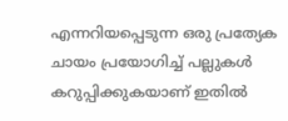എന്നറിയപ്പെടുന്ന ഒരു പ്രത്യേക ചായം പ്രയോഗിച്ച് പല്ലുകൾ കറുപ്പിക്കുകയാണ് ഇതിൽ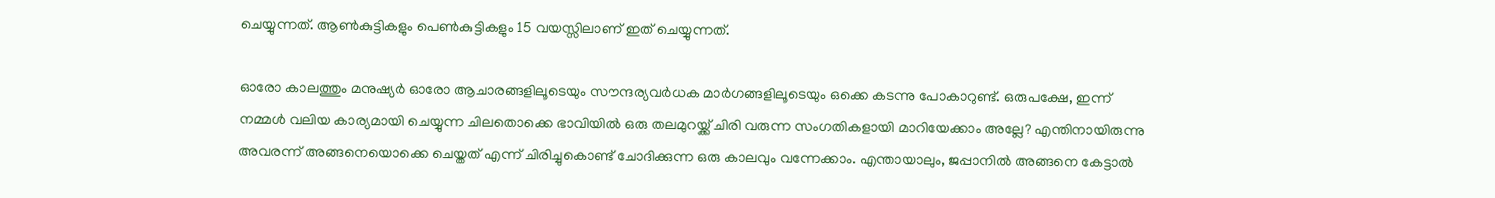ചെയ്യുന്നത്. ആൺകുട്ടികളും പെൺകുട്ടികളും 15 വയസ്സിലാണ് ഇത് ചെയ്യുന്നത്.

ഓരോ കാലത്തും മനുഷ്യർ ഓരോ ആചാരങ്ങളിലൂടെയും സൗന്ദര്യവർധക മാർഗങ്ങളിലൂടെയും ഒക്കെ കടന്നു പോകാറുണ്ട്. ഒരുപക്ഷേ, ഇന്ന് നമ്മൾ വലിയ കാര്യമായി ചെയ്യുന്ന ചിലതൊക്കെ ഭാവിയിൽ ഒരു തലമുറയ്ക്ക് ചിരി വരുന്ന സംഗതികളായി മാറിയേക്കാം അല്ലേ? എന്തിനായിരുന്നു അവരന്ന് അങ്ങനെയൊക്കെ ചെയ്തത് എന്ന് ചിരിച്ചുകൊണ്ട് ചോദിക്കുന്ന ഒരു കാലവും വന്നേക്കാം. എന്തായാലും, ജപ്പാനിൽ അങ്ങനെ കേട്ടാൽ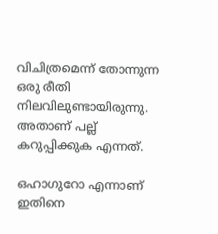വിചിത്രമെന്ന് തോന്നുന്ന ഒരു രീതി നിലവിലുണ്ടായിരുന്നു. അതാണ് പല്ല് കറുപ്പിക്കുക എന്നത്.

ഒഹാഗുറോ എന്നാണ് ഇതിനെ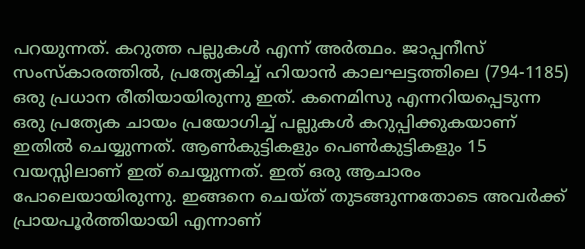പറയുന്നത്. കറുത്ത പല്ലുകൾ എന്ന് അർത്ഥം. ജാപ്പനീസ് സംസ്കാരത്തിൽ, പ്രത്യേകിച്ച് ഹിയാൻ കാലഘട്ടത്തിലെ (794-1185) ഒരു പ്രധാന രീതിയായിരുന്നു ഇത്. കനെമിസു എന്നറിയപ്പെടുന്ന ഒരു പ്രത്യേക ചായം പ്രയോഗിച്ച് പല്ലുകൾ കറുപ്പിക്കുകയാണ് ഇതിൽ ചെയ്യുന്നത്. ആൺകുട്ടികളും പെൺകുട്ടികളും 15 വയസ്സിലാണ് ഇത് ചെയ്യുന്നത്. ഇത് ഒരു ആചാരം പോലെയായിരുന്നു. ഇങ്ങനെ ചെയ്ത് തുടങ്ങുന്നതോടെ അവർക്ക് പ്രായപൂർത്തിയായി എന്നാണ്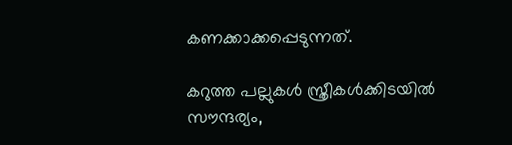കണക്കാക്കപ്പെടുന്നത്.

കറുത്ത പല്ലുകൾ സ്ത്രീകൾക്കിടയിൽ സൗന്ദര്യം,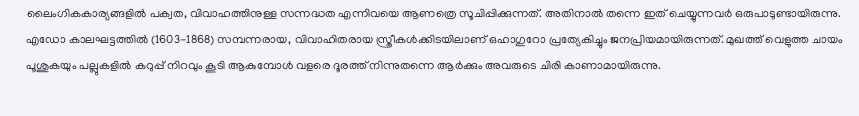ലൈംഗികകാര്യങ്ങളിൽ പക്വത, വിവാഹത്തിനുള്ള സന്നദ്ധത എന്നിവയെ ആണത്രെ സൂചിപ്പിക്കുന്നത്. അതിനാൽ തന്നെ ഇത് ചെയ്യുന്നവർ ഒരുപാടുണ്ടായിരുന്നു. എഡോ കാലഘട്ടത്തിൽ (1603-1868) സമ്പന്നരായ, വിവാഹിതരായ സ്ത്രീകൾക്കിടയിലാണ് ഒഹാഗുറോ പ്രത്യേകിച്ചും ജനപ്രിയമായിരുന്നത്. മുഖത്ത് വെളുത്ത ചായം പൂശുകയും പല്ലുകളിൽ കറുപ്പ് നിറവും കൂടി ആകുമ്പോൾ വളരെ ദൂരത്ത് നിന്നുതന്നെ ആർക്കും അവരുടെ ചിരി കാണാമായിരുന്നു.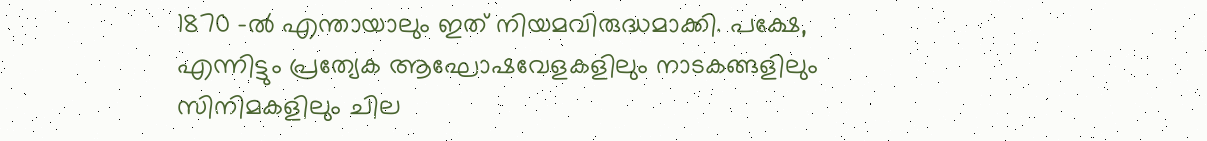1870 -ൽ എന്തായാലും ഇത് നിയമവിരുദ്ധമാക്കി. പക്ഷേ, എന്നിട്ടും പ്രത്യേക ആഘോഷവേളകളിലും നാടകങ്ങളിലും സിനിമകളിലും ചില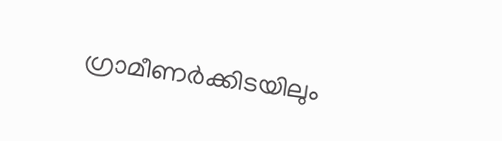ഗ്രാമീണർക്കിടയിലും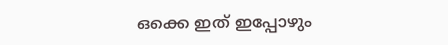ഒക്കെ ഇത് ഇപ്പോഴും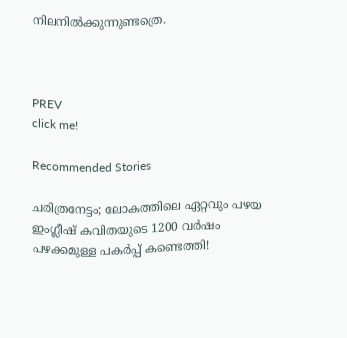നിലനിൽക്കുന്നുണ്ടത്രെ.



PREV
click me!

Recommended Stories

ചരിത്രനേട്ടം; ലോകത്തിലെ ഏറ്റവും പഴയ ഇംഗ്ലീഷ് കവിതയുടെ 1200 വർഷം പഴക്കമുള്ള പകർപ്പ് കണ്ടെത്തി!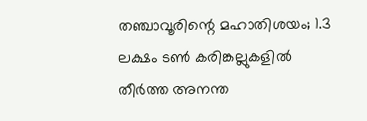തഞ്ചാവൂരിന്റെ മഹാതിശയം; 1.3 ലക്ഷം ടണ്‍ കരിങ്കല്ലുകളില്‍ തീര്‍ത്ത അനന്ത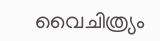വൈചിത്ര്യം